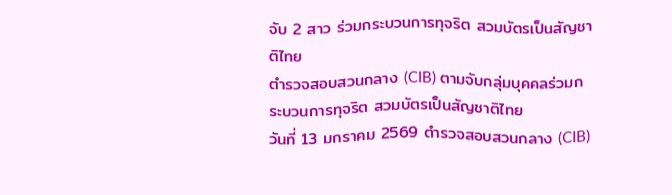จับ 2 สาว ร่วมกระบวนการทุจริต สวมบัตรเป็นสัญชาติไทย
ตำรวจสอบสวนกลาง (CIB) ตามจับกลุ่มบุคคลร่วมกระบวนการทุจริต สวมบัตรเป็นสัญชาติไทย
วันที่ 13 มกราคม 2569 ตำรวจสอบสวนกลาง (CIB)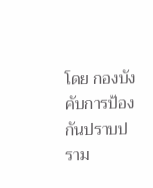โดย กองบังคับการป้องกันปราบปราม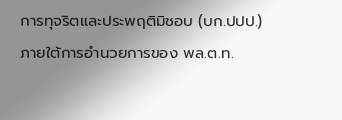การทุจริตและประพฤติมิชอบ (บก.ปปป.) ภายใต้การอำนวยการของ พล.ต.ท.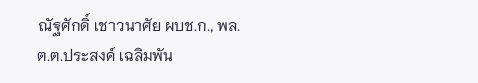ณัฐศักดิ์ เชาวนาศัย ผบช.ก., พล.ต.ต.ประสงค์ เฉลิมพัน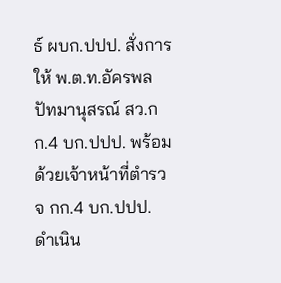ธ์ ผบก.ปปป. สั่งการให้ พ.ต.ท.อัครพล ปัทมานุสรณ์ สว.กก.4 บก.ปปป. พร้อมด้วยเจ้าหน้าที่ตำรวจ กก.4 บก.ปปป. ดำเนิน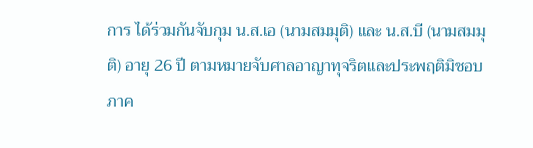การ ได้ร่วมกันจับกุม น.ส.เอ (นามสมมุติ) และ น.ส.บี (นามสมมุติ) อายุ 26 ปี ตามหมายจับศาลอาญาทุจริตและประพฤติมิชอบภาค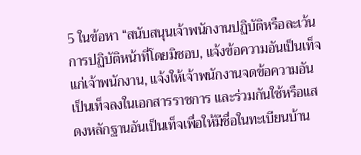5 ในข้อหา “สนับสนุนเจ้าพนักงานปฏิบัติหรือละเว้นการปฏิบัติหน้าที่โดยมิชอบ, แจ้งข้อความอันเป็นเท็จแก่เจ้าพนักงาน, แจ้งให้เจ้าพนักงานจดข้อความอันเป็นเท็จลงในเอกสารราชการ และร่วมกันใช้หรือแสดงหลักฐานอันเป็นเท็จเพื่อให้มีชื่อในทะเบียนบ้าน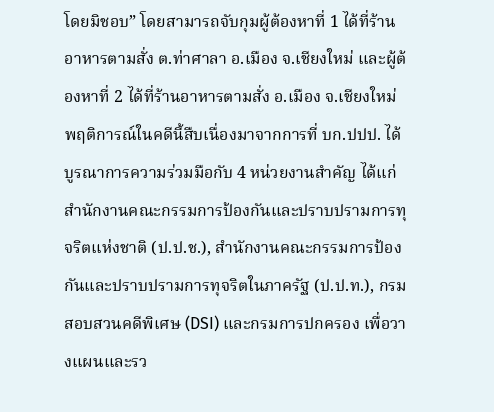โดยมิชอบ” โดยสามารถจับกุมผู้ต้องหาที่ 1 ได้ที่ร้านอาหารตามสั่ง ต.ท่าศาลา อ.เมือง จ.เชียงใหม่ และผู้ต้องหาที่ 2 ได้ที่ร้านอาหารตามสั่ง อ.เมือง จ.เชียงใหม่
พฤติการณ์ในคดีนี้สืบเนื่องมาจากการที่ บก.ปปป. ได้บูรณาการความร่วมมือกับ 4 หน่วยงานสำคัญ ได้แก่ สำนักงานคณะกรรมการป้องกันและปราบปรามการทุจริตแห่งชาติ (ป.ป.ช.), สำนักงานคณะกรรมการป้องกันและปราบปรามการทุจริตในภาครัฐ (ป.ป.ท.), กรมสอบสวนคดีพิเศษ (DSI) และกรมการปกครอง เพื่อวางแผนและรว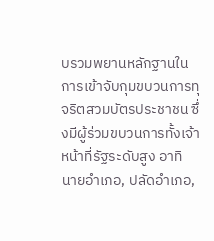บรวมพยานหลักฐานในการเข้าจับกุมขบวนการทุจริตสวมบัตรประชาชน ซึ่งมีผู้ร่วมขบวนการทั้งเจ้าหน้าที่รัฐระดับสูง อาทิ นายอำเภอ, ปลัดอำเภอ,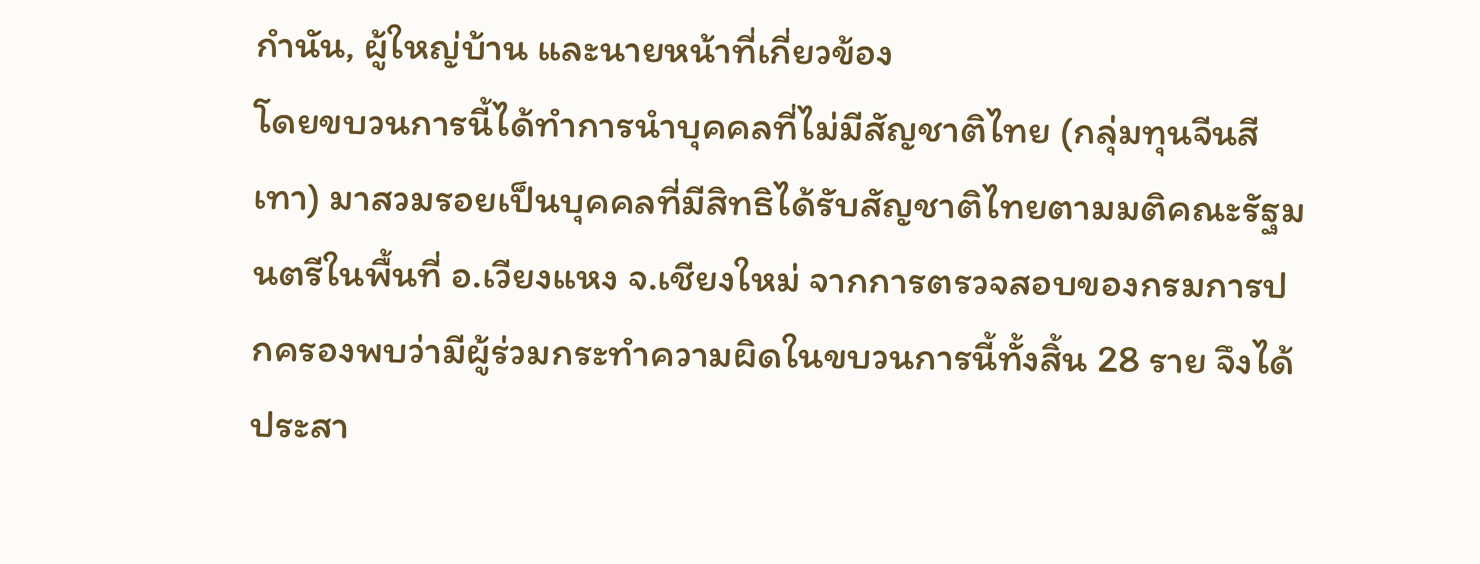กำนัน, ผู้ใหญ่บ้าน และนายหน้าที่เกี่ยวข้อง
โดยขบวนการนี้ได้ทำการนำบุคคลที่ไม่มีสัญชาติไทย (กลุ่มทุนจีนสีเทา) มาสวมรอยเป็นบุคคลที่มีสิทธิได้รับสัญชาติไทยตามมติคณะรัฐมนตรีในพื้นที่ อ.เวียงแหง จ.เชียงใหม่ จากการตรวจสอบของกรมการปกครองพบว่ามีผู้ร่วมกระทำความผิดในขบวนการนี้ทั้งสิ้น 28 ราย จึงได้ประสา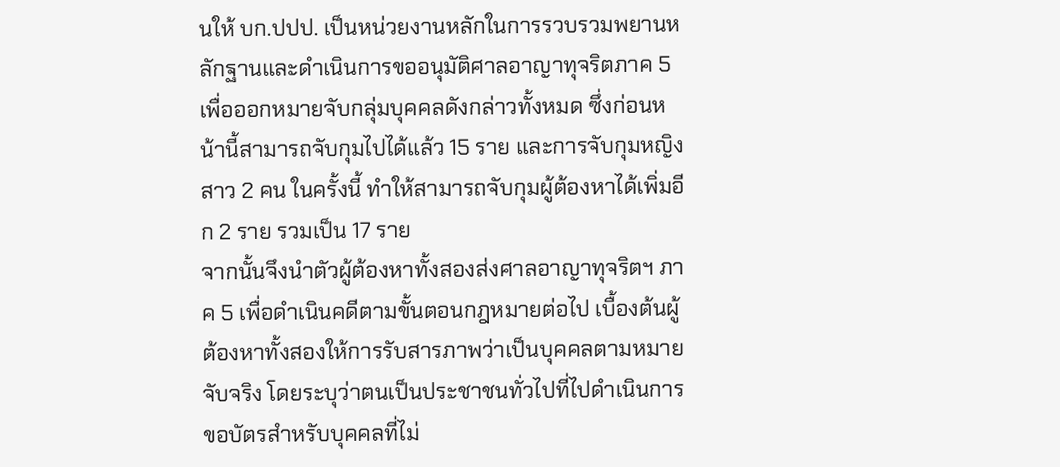นให้ บก.ปปป. เป็นหน่วยงานหลักในการรวบรวมพยานหลักฐานและดำเนินการขออนุมัติศาลอาญาทุจริตภาค 5 เพื่อออกหมายจับกลุ่มบุคคลดังกล่าวทั้งหมด ซึ่งก่อนหน้านี้สามารถจับกุมไปได้แล้ว 15 ราย และการจับกุมหญิงสาว 2 คน ในครั้งนี้ ทำให้สามารถจับกุมผู้ต้องหาได้เพิ่มอีก 2 ราย รวมเป็น 17 ราย
จากนั้นจึงนำตัวผู้ต้องหาทั้งสองส่งศาลอาญาทุจริตฯ ภาค 5 เพื่อดำเนินคดีตามขั้นตอนกฎหมายต่อไป เบื้องต้นผู้ต้องหาทั้งสองให้การรับสารภาพว่าเป็นบุคคลตามหมายจับจริง โดยระบุว่าตนเป็นประชาชนทั่วไปที่ไปดำเนินการขอบัตรสำหรับบุคคลที่ไม่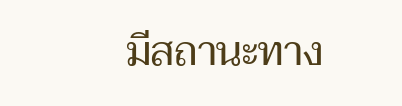มีสถานะทาง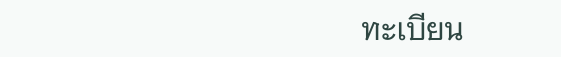ทะเบียน